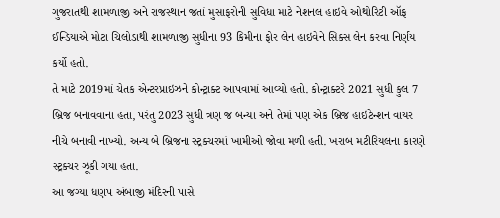ગુજરાતથી શામળાજી અને રાજસ્થાન જતાં મુસાફરોની સુવિધા માટે નેશનલ હાઇવે ઓથોરિટી ઑફ ઈન્ડિયાએ મોટા ચિલોડાથી શામળાજી સુધીના 93 કિમીના ફોર લેન હાઇવેને સિક્સ લેન કરવા નિર્ણય કર્યો હતો.
તે માટે 2019માં ચેતક એન્ટરપ્રાઇઝને કોન્ટ્રાક્ટ આપવામાં આવ્યો હતો. કોન્ટ્રાક્ટરે 2021 સુધી કુલ 7 બ્રિજ બનાવવાના હતા, પરંતુ 2023 સુધી ત્રણ જ બન્યા અને તેમાં પણ એક બ્રિજ હાઇટેન્શન વાયર નીચે બનાવી નાખ્યો. અન્ય બે બ્રિજના સ્ટ્રક્ચરમાં ખામીઓ જોવા મળી હતી. ખરાબ મટીરિયલના કારણે સ્ટ્રક્ચર ઝૂકી ગયા હતા.
આ જગ્યા ધણપ અંબાજી મંદિરની પાસે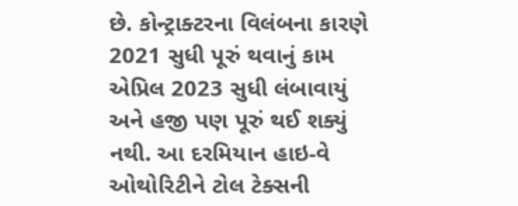છે. કોન્ટ્રાક્ટરના વિલંબના કારણે 2021 સુધી પૂરું થવાનું કામ એપ્રિલ 2023 સુધી લંબાવાયું અને હજી પણ પૂરું થઈ શક્યું નથી. આ દરમિયાન હાઇ-વે ઓથોરિટીને ટોલ ટેક્સની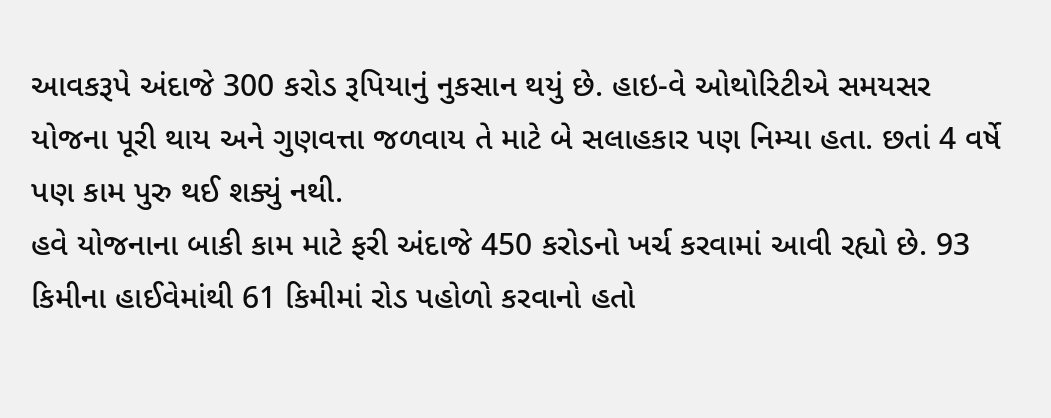આવકરૂપે અંદાજે 300 કરોડ રૂપિયાનું નુકસાન થયું છે. હાઇ-વે ઓથોરિટીએ સમયસર યોજના પૂરી થાય અને ગુણવત્તા જળવાય તે માટે બે સલાહકાર પણ નિમ્યા હતા. છતાં 4 વર્ષે પણ કામ પુરુ થઈ શક્યું નથી.
હવે યોજનાના બાકી કામ માટે ફરી અંદાજે 450 કરોડનો ખર્ચ કરવામાં આવી રહ્યો છે. 93 કિમીના હાઈવેમાંથી 61 કિમીમાં રોડ પહોળો કરવાનો હતો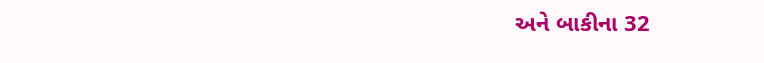અને બાકીના 32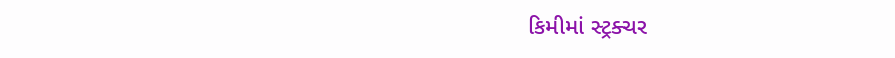કિમીમાં સ્ટ્રક્ચર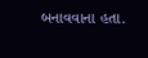બનાવવાના હતા.